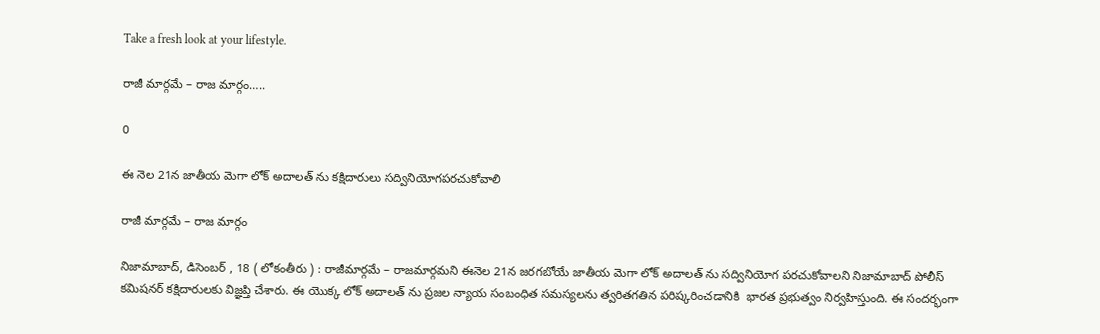Take a fresh look at your lifestyle.

రాజీ మార్గమే – రాజ మార్గం…..

0

ఈ నెల 21న జాతీయ మెగా లోక్ అదాలత్ ను కక్షిదారులు సద్వినియోగపరచుకోవాలి

రాజీ మార్గమే – రాజ మార్గం

నిజామాబాద్, డిసెంబర్ , 18 ( లోకంతీరు ) : రాజీమార్గమే – రాజమార్గమని ఈనెల 21న జరగబోయే జాతీయ మెగా లోక్ అదాలత్ ను సద్వినియోగ పరచుకోవాలని నిజామాబాద్ పోలీస్ కమిషనర్ కక్షిదారులకు విజ్ఞప్తి చేశారు. ఈ యొక్క లోక్ అదాలత్ ను ప్రజల న్యాయ సంబంధిత సమస్యలను త్వరితగతిన పరిష్కరించడానికి  భారత ప్రభుత్వం నిర్వహిస్తుంది. ఈ సందర్భంగా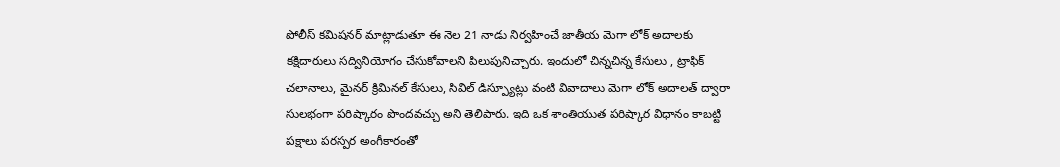పోలీస్ కమిషనర్ మాట్లాడుతూ ఈ నెల 21 నాడు నిర్వహించే జాతీయ మెగా లోక్ అదాలకు కక్షిదారులు సద్వినియోగం చేసుకోవాలని పిలుపునిచ్చారు. ఇందులో చిన్నచిన్న కేసులు , ట్రాఫిక్ చలానాలు, మైనర్ క్రిమినల్ కేసులు, సివిల్ డిస్ప్యూట్లు వంటి వివాదాలు మెగా లోక్ అదాలత్ ద్వారా సులభంగా పరిష్కారం పొందవచ్చు అని తెలిపారు. ఇది ఒక శాంతియుత పరిష్కార విధానం కాబట్టి పక్షాలు పరస్పర అంగీకారంతో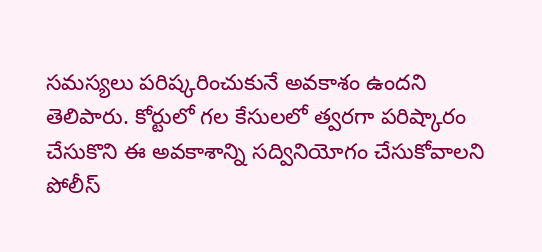సమస్యలు పరిష్కరించుకునే అవకాశం ఉందని తెలిపారు. కోర్టులో గల కేసులలో త్వరగా పరిష్కారం చేసుకొని ఈ అవకాశాన్ని సద్వినియోగం చేసుకోవాలని పోలీస్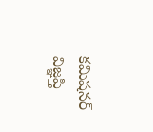కమిషనర్ విజ్ఞప్తి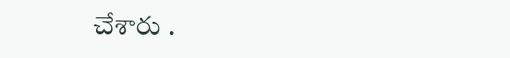చేశారు .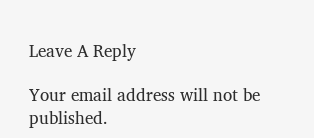Leave A Reply

Your email address will not be published.